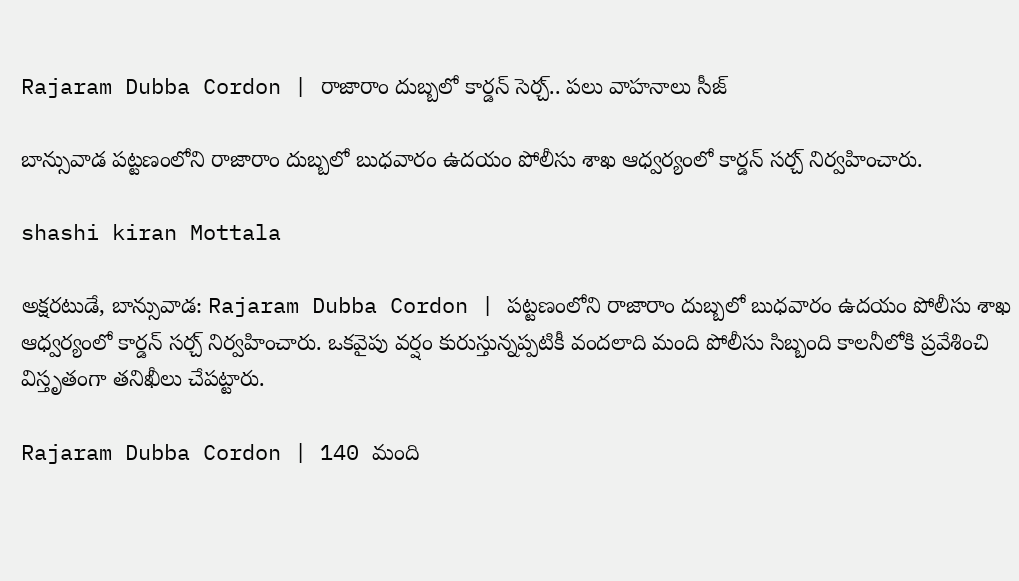Rajaram Dubba Cordon | రాజారాం దుబ్బలో కార్డన్ సెర్చ్.. పలు వాహనాలు సీజ్

బాన్సువాడ పట్టణంలోని రాజారాం దుబ్బలో బుధవారం ఉదయం పోలీసు శాఖ ఆధ్వర్యంలో కార్డన్ సర్చ్‌ నిర్వహించారు.

shashi kiran Mottala

అక్షరటుడే, బాన్సువాడ: Rajaram Dubba Cordon | పట్టణంలోని రాజారాం దుబ్బలో బుధవారం ఉదయం పోలీసు శాఖ ఆధ్వర్యంలో కార్డన్ సర్చ్‌ నిర్వహించారు. ఒకవైపు వర్షం కురుస్తున్నప్పటికీ వందలాది మంది పోలీసు సిబ్బంది కాలనీలోకి ప్రవేశించి విస్తృతంగా తనిఖీలు చేపట్టారు.

Rajaram Dubba Cordon | 140 మంది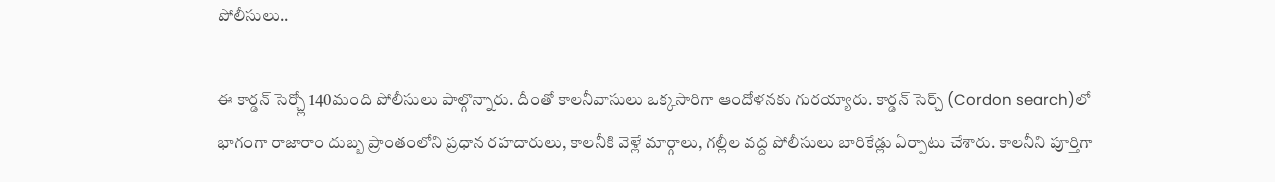పోలీసులు..

ఈ కార్డన్ సెర్చ్లో 140మంది పోలీసులు పాల్గొన్నారు. దీంతో కాలనీవాసులు ఒక్కసారిగా ఆందోళనకు గురయ్యారు. కార్డన్‌ సెర్చ్ (Cordon search)లో భాగంగా రాజారాం దుబ్బ ప్రాంతంలోని ప్రధాన రహదారులు, కాలనీకి వెళ్లే మార్గాలు, గల్లీల వద్ద పోలీసులు బారికేడ్లు ఏర్పాటు చేశారు. కాలనీని పూర్తిగా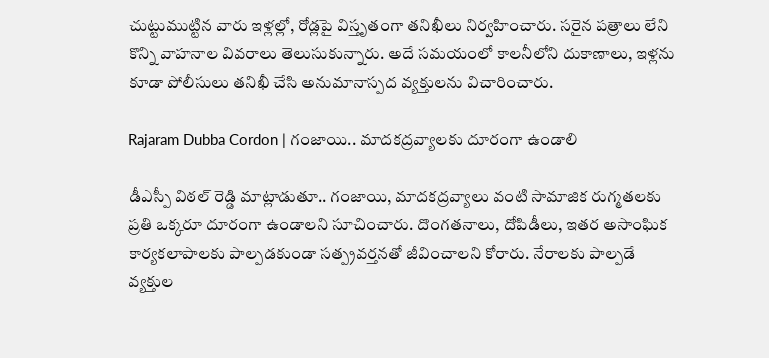చుట్టుముట్టిన వారు ఇళ్లల్లో, రోడ్లపై విస్తృతంగా తనిఖీలు నిర్వహించారు. సరైన పత్రాలు లేని కొన్ని వాహనాల వివరాలు తెలుసుకున్నారు. అదే సమయంలో కాలనీలోని దుకాణాలు, ఇళ్లను కూడా పోలీసులు తనిఖీ చేసి అనుమానాస్పద వ్యక్తులను విచారించారు.

Rajaram Dubba Cordon | గంజాయి.. మాదకద్రవ్యాలకు దూరంగా ఉండాలి

డీఎస్పీ విఠల్ రెడ్డి మాట్లాడుతూ.. గంజాయి, మాదకద్రవ్యాలు వంటి సామాజిక రుగ్మతలకు ప్రతి ఒక్కరూ దూరంగా ఉండాలని సూచించారు. దొంగతనాలు, దోపిడీలు, ఇతర అసాంఘిక కార్యకలాపాలకు పాల్పడకుండా సత్ప్రవర్తనతో జీవించాలని కోరారు. నేరాలకు పాల్పడే వ్యక్తుల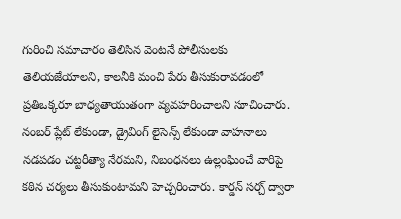గురించి సమాచారం తెలిసిన వెంటనే పోలీసులకు తెలియజేయాలని, కాలనీకి మంచి పేరు తీసుకురావడంలో ప్రతిఒక్కరూ బాధ్యతాయుతంగా వ్యవహరించాలని సూచించారు. నంబర్‌ ప్లేట్‌ లేకుండా, డ్రైవింగ్‌ లైసెన్స్‌ లేకుండా వాహనాలు నడపడం చట్టరీత్యా నేరమని, నిబంధనలు ఉల్లంఘించే వారిపై కఠిన చర్యలు తీసుకుంటామని హెచ్చరించారు. కార్డన్‌ సర్చ్‌ ద్వారా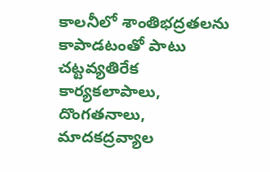కాలనీలో శాంతిభద్రతలను కాపాడటంతో పాటు చట్టవ్యతిరేక కార్యకలాపాలు, దొంగతనాలు, మాదకద్రవ్యాల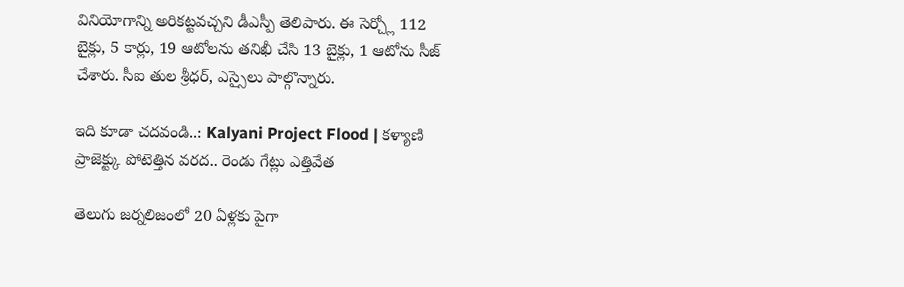వినియోగాన్ని అరికట్టవచ్చని డీఎస్పీ తెలిపారు. ఈ సెర్చ్లో 112 బైక్లు, 5 కార్లు, 19 ఆటోలను తనిఖీ చేసి 13 బైక్లు, 1 ఆటోను సీజ్ చేశారు. సీఐ తుల శ్రీధర్, ఎస్సైలు పాల్గొన్నారు.

ఇది కూడా చదవండి..: Kalyani Project Flood | కళ్యాణి ప్రాజెక్ట్కు పోటెత్తిన వరద.. రెండు గేట్లు ఎత్తివేత

తెలుగు జర్నలిజంలో 20 ఏళ్లకు పైగా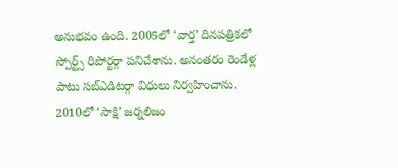అనుభవం ఉంది. 2005లో ‘వార్త’ దినపత్రికలో స్పోర్ట్స్ రిపోర్టర్గా పనిచేశాను. అనంతరం రెండేళ్ల పాటు సబ్ఎడిటర్గా విధులు నిర్వహించాను. 2010లో ‘సాక్షి’ జర్నలిజం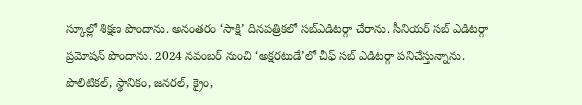స్కూల్లో శిక్షణ పొందాను. అనంతరం ‘సాక్షి’ దినపత్రికలో సబ్ఎడిటర్గా చేరాను. సీనియర్ సబ్ ఎడిటర్గా ప్రమోషన్ పొందాను. 2024 నవంబర్ నుంచి ‘అక్షరటుడే’లో చీఫ్ సబ్ ఎడిటర్గా పనిచేస్తున్నాను. పొలిటికల్, స్థానికం, జనరల్, క్రైం,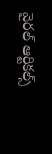వైరల్ ఆర్టికల్స్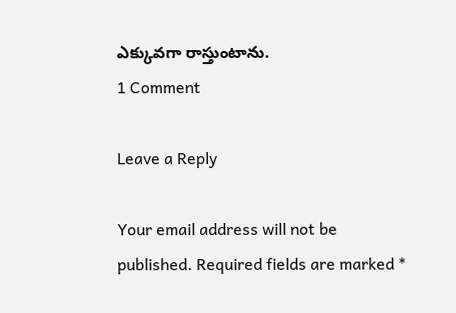ఎక్కువగా రాస్తుంటాను.
1 Comment

Leave a Reply

Your email address will not be published. Required fields are marked *